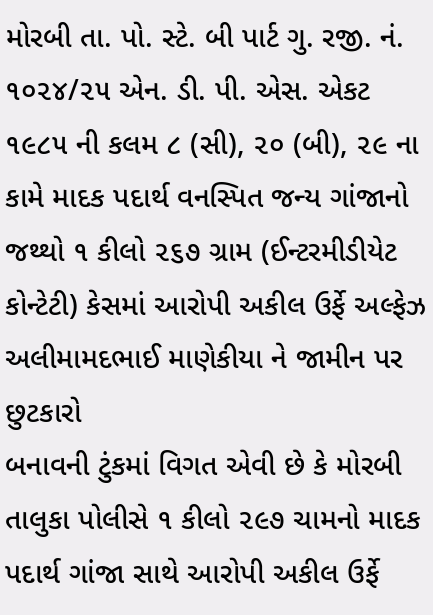મોરબી તા. પો. સ્ટે. બી પાર્ટ ગુ. રજી. નં. ૧૦૨૪/૨૫ એન. ડી. પી. એસ. એકટ ૧૯૮૫ ની કલમ ૮ (સી), ૨૦ (બી), ૨૯ ના કામે માદક પદાર્થ વનસ્પિત જન્ય ગાંજાનો જથ્થો ૧ કીલો ૨૬૭ ગ્રામ (ઈન્ટરમીડીયેટ કોન્ટેટી) કેસમાં આરોપી અકીલ ઉર્ફે અલ્ફેઝ અલીમામદભાઈ માણેકીયા ને જામીન પર છુટકારો
બનાવની ટુંકમાં વિગત એવી છે કે મોરબી તાલુકા પોલીસે ૧ કીલો ૨૯૭ ચામનો માદક પદાર્થ ગાંજા સાથે આરોપી અકીલ ઉર્ફે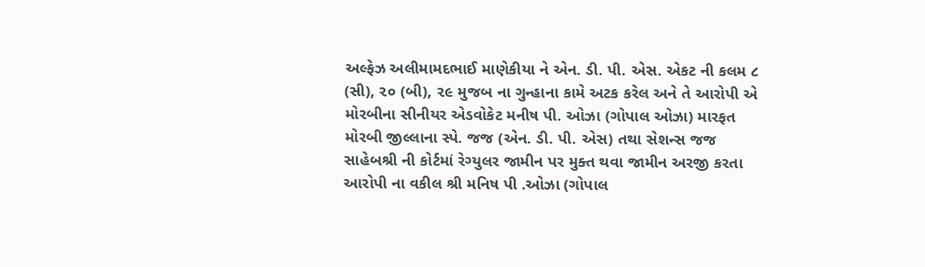અલ્ફેઝ અલીમામદભાઈ માણેકીયા ને એન. ડી. પી. એસ. એકટ ની કલમ ૮ (સી), ૨૦ (બી), ૨૯ મુજબ ના ગુન્હાના કામે અટક કરેલ અને તે આરોપી એ મોરબીના સીનીયર એડવોકેટ મનીષ પી. ઓઝા (ગોપાલ ઓઝા) મારફત મોરબી જીલ્લાના સ્પે. જજ (એન. ડી. પી. એસ) તથા સેશન્સ જજ સાહેબશ્રી ની કોર્ટમાં રેગ્યુલર જામીન પર મુક્ત થવા જામીન અરજી કરતા આરોપી ના વકીલ શ્રી મનિષ પી .ઓઝા (ગોપાલ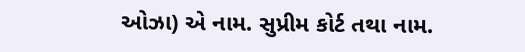ઓઝા) એ નામ. સુપ્રીમ કોર્ટ તથા નામ.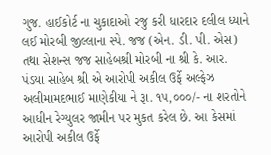ગુજ. હાઈકોર્ટ ના ચુકાદાઓ રજુ કરી ધારદાર દલીલ ધ્યાને લઈ મોરબી જીલ્લાના સ્પે. જજ (એન. ડી. પી. એસ) તથા સેશન્સ જજ સાહેબશ્રી મોરબી ના શ્રી કે. આર. પંડયા સાહેબ શ્રી એ આરોપી અકીલ ઉર્ફે અલ્ફેઝ અલીમામદભાઈ માણેકીયા ને રૂા. ૧૫,૦૦૦/- ના શરતોને આધીન રેગ્યુલર જામીન પર મુકત કરેલ છે. આ કેસમાં આરોપી અકીલ ઉર્ફે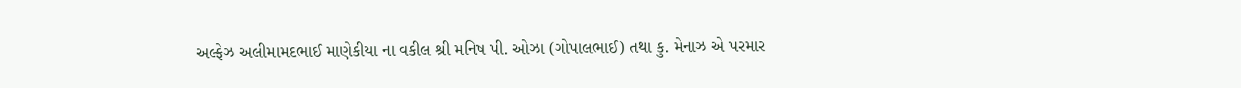અલ્ફેઝ અલીમામદભાઈ માણેકીયા ના વકીલ શ્રી મનિષ પી. ઓઝા (ગોપાલભાઈ) તથા કુ. મેનાઝ એ પરમાર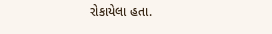રોકાયેલા હતા.